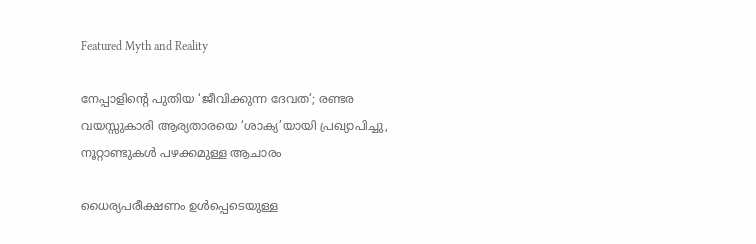Featured Myth and Reality

നേപ്പാളിന്റെ പുതിയ ‘ജീവിക്കുന്ന ദേവത’; രണ്ടര വയസ്സുകാരി ആര്യതാരയെ ‘ശാക്യ’യായി പ്രഖ്യാപിച്ചു, നൂറ്റാണ്ടുകള്‍ പഴക്കമുള്ള ആചാരം

ധൈര്യപരീക്ഷണം ഉള്‍പ്പെടെയുള്ള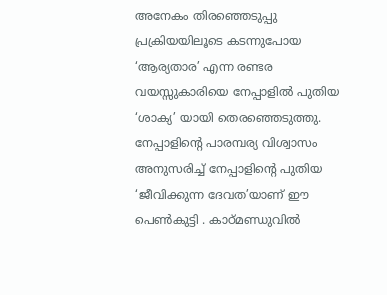അനേകം തിരഞ്ഞെടുപ്പു പ്രക്രിയയിലൂടെ കടന്നുപോയ ‘ആര്യതാര’ എന്ന രണ്ടര വയസ്സുകാരിയെ നേപ്പാളില്‍ പുതിയ ‘ശാക്യ’ യായി തെരഞ്ഞെടുത്തു. നേപ്പാളിന്റെ പാരമ്പര്യ വിശ്വാസം അനുസരിച്ച് നേപ്പാളിന്റെ പുതിയ ‘ജീവിക്കുന്ന ദേവത’യാണ് ഈ പെണ്‍കുട്ടി . കാഠ്മണ്ഡുവില്‍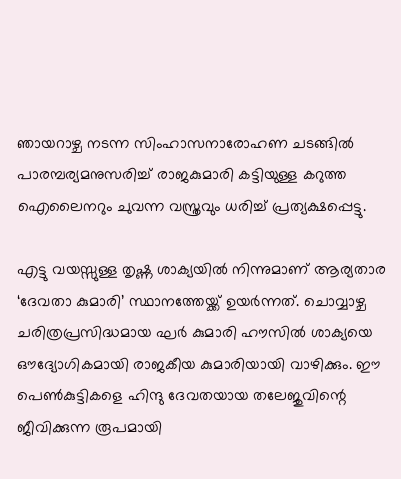ഞായറാഴ്ച നടന്ന സിംഹാസനാരോഹണ ചടങ്ങില്‍ പാരമ്പര്യമനുസരിച്ച് രാജകുമാരി കട്ടിയുള്ള കറുത്ത ഐലൈനറും ചുവന്ന വസ്ത്രവും ധരിച്ച് പ്രത്യക്ഷപ്പെട്ടു.

എട്ടു വയസ്സുള്ള തൃഷ്ണ ശാക്യയില്‍ നിന്നുമാണ് ആര്യതാര ‘ദേവതാ കുമാരി’ സ്ഥാനത്തേയ്ക്ക് ഉയര്‍ന്നത്. ചൊവ്വാഴ്ച ചരിത്രപ്രസിദ്ധമായ ഘര്‍ കുമാരി ഹൗസില്‍ ശാക്യയെ ഔദ്യോഗികമായി രാജകീയ കുമാരിയായി വാഴിക്കും. ഈ പെണ്‍കുട്ടികളെ ഹിന്ദു ദേവതയായ തലേജുവിന്റെ ജീവിക്കുന്ന രൂപമായി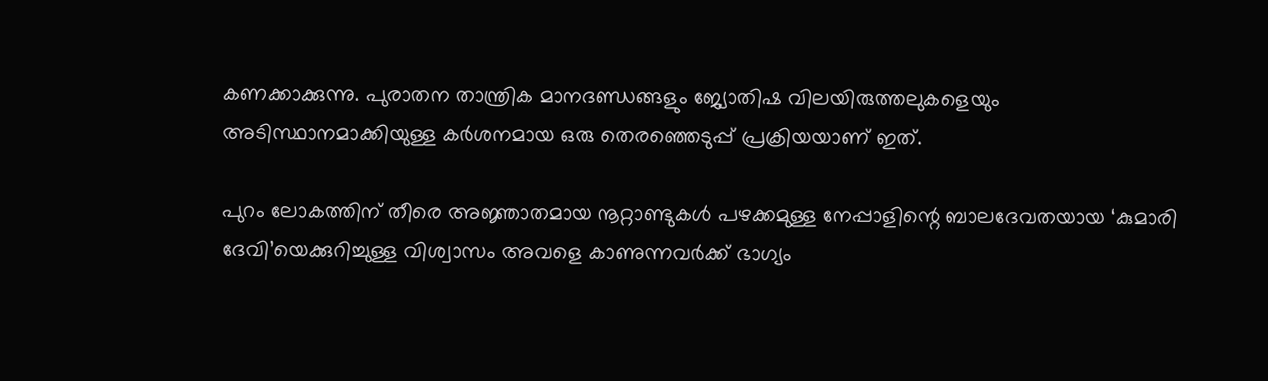കണക്കാക്കുന്നു. പുരാതന താന്ത്രിക മാനദണ്ഡങ്ങളും ജ്യോതിഷ വിലയിരുത്തലുകളെയും അടിസ്ഥാനമാക്കിയുള്ള കര്‍ശനമായ ഒരു തെരഞ്ഞെടുപ്പ് പ്രക്രിയയാണ് ഇത്.

പുറം ലോകത്തിന് തീരെ അജ്ഞാതമായ നൂറ്റാണ്ടുകള്‍ പഴക്കമുള്ള നേപ്പാളിന്റെ ബാലദേവതയായ ‘കുമാരി ദേവി’യെക്കുറിച്ചുള്ള വിശ്വാസം അവളെ കാണുന്നവര്‍ക്ക് ഭാഗ്യം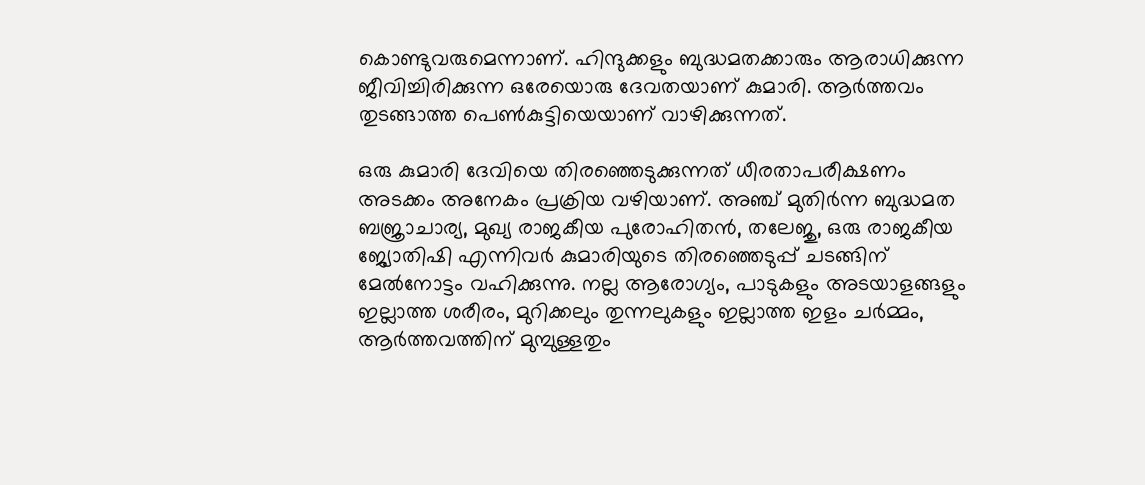കൊണ്ടുവരുമെന്നാണ്. ഹിന്ദുക്കളും ബുദ്ധമതക്കാരും ആരാധിക്കുന്ന ജീവിച്ചിരിക്കുന്ന ഒരേയൊരു ദേവതയാണ് കുമാരി. ആര്‍ത്തവം തുടങ്ങാത്ത പെണ്‍കുട്ടിയെയാണ് വാഴിക്കുന്നത്.

ഒരു കുമാരി ദേവിയെ തിരഞ്ഞെടുക്കുന്നത് ധീരതാപരീക്ഷണം അടക്കം അനേകം പ്രക്രിയ വഴിയാണ്. അഞ്ച് മുതിര്‍ന്ന ബുദ്ധമത ബജ്രാചാര്യ, മുഖ്യ രാജകീയ പുരോഹിതന്‍, തലേജു, ഒരു രാജകീയ ജ്യോതിഷി എന്നിവര്‍ കുമാരിയുടെ തിരഞ്ഞെടുപ്പ് ചടങ്ങിന് മേല്‍നോട്ടം വഹിക്കുന്നു. നല്ല ആരോഗ്യം, പാടുകളും അടയാളങ്ങളും ഇല്ലാത്ത ശരീരം, മുറിക്കലും തുന്നലുകളും ഇല്ലാത്ത ഇളം ചര്‍മ്മം, ആര്‍ത്തവത്തിന് മുമ്പുള്ളതും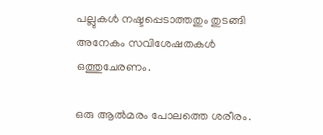പല്ലുകള്‍ നഷ്ടപ്പെടാത്തതും തുടങ്ങി അനേകം സവിശേഷതകള്‍ ഒത്തുചേരണം.

ഒരു ആല്‍മരം പോലത്തെ ശരീരം.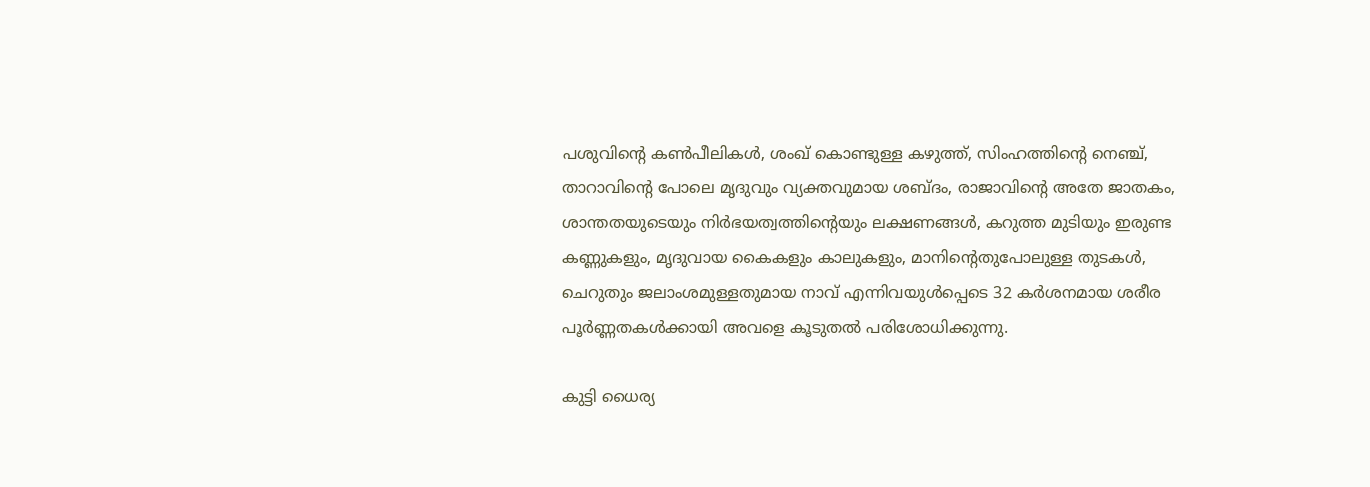പശുവിന്റെ കണ്‍പീലികള്‍, ശംഖ് കൊണ്ടുള്ള കഴുത്ത്, സിംഹത്തിന്റെ നെഞ്ച്, താറാവിന്റെ പോലെ മൃദുവും വ്യക്തവുമായ ശബ്ദം, രാജാവിന്റെ അതേ ജാതകം, ശാന്തതയുടെയും നിര്‍ഭയത്വത്തിന്റെയും ലക്ഷണങ്ങള്‍, കറുത്ത മുടിയും ഇരുണ്ട കണ്ണുകളും, മൃദുവായ കൈകളും കാലുകളും, മാനിന്റെതുപോലുള്ള തുടകള്‍, ചെറുതും ജലാംശമുള്ളതുമായ നാവ് എന്നിവയുള്‍പ്പെടെ 32 കര്‍ശനമായ ശരീര പൂര്‍ണ്ണതകള്‍ക്കായി അവളെ കൂടുതല്‍ പരിശോധിക്കുന്നു.

കുട്ടി ധൈര്യ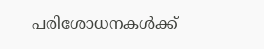പരിശോധനകള്‍ക്ക്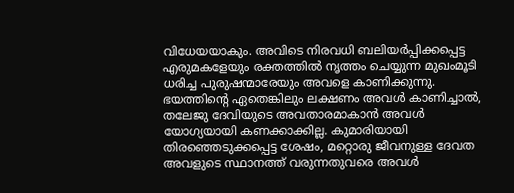വിധേയയാകും. അവിടെ നിരവധി ബലിയര്‍പ്പിക്കപ്പെട്ട എരുമകളേയും രക്തത്തില്‍ നൃത്തം ചെയ്യുന്ന മുഖംമൂടി ധരിച്ച പുരുഷന്മാരേയും അവളെ കാണിക്കുന്നു. ഭയത്തിന്റെ ഏതെങ്കിലും ലക്ഷണം അവള്‍ കാണിച്ചാല്‍, തലേജു ദേവിയുടെ അവതാരമാകാന്‍ അവള്‍ യോഗ്യയായി കണക്കാക്കില്ല. കുമാരിയായി തിരഞ്ഞെടുക്കപ്പെട്ട ശേഷം, മറ്റൊരു ജീവനുള്ള ദേവത അവളുടെ സ്ഥാനത്ത് വരുന്നതുവരെ അവള്‍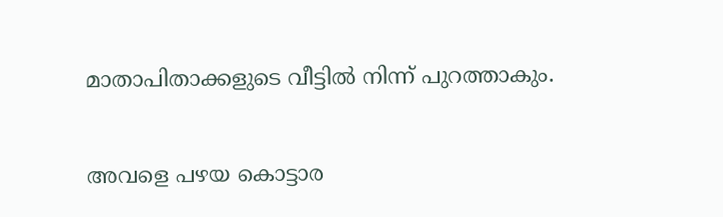മാതാപിതാക്കളുടെ വീട്ടില്‍ നിന്ന് പുറത്താകും.

അവളെ പഴയ കൊട്ടാര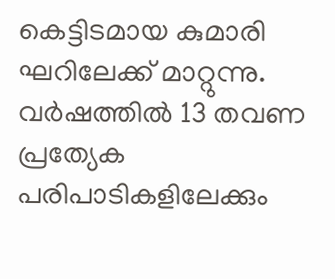കെട്ടിടമായ കുമാരി ഘറിലേക്ക് മാറ്റുന്നു. വര്‍ഷത്തില്‍ 13 തവണ പ്രത്യേക പരിപാടികളിലേക്കും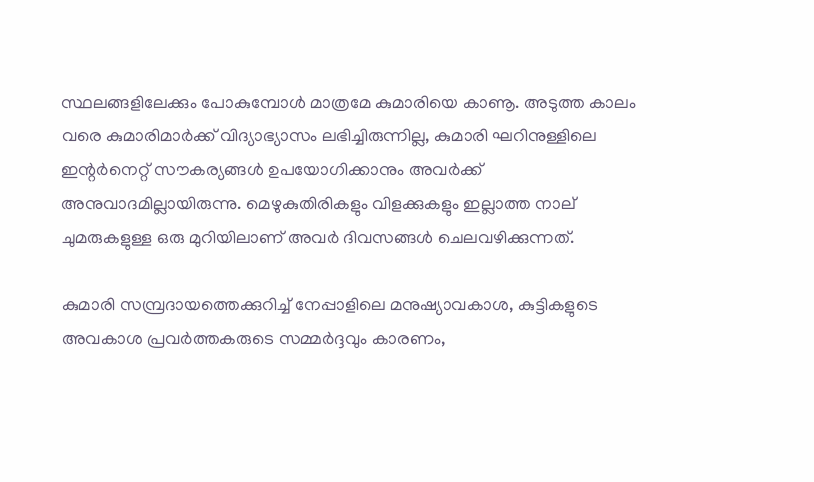സ്ഥലങ്ങളിലേക്കും പോകുമ്പോള്‍ മാത്രമേ കുമാരിയെ കാണൂ. അടുത്ത കാലം വരെ കുമാരിമാര്‍ക്ക് വിദ്യാഭ്യാസം ലഭിച്ചിരുന്നില്ല, കുമാരി ഘറിനുള്ളിലെ ഇന്റര്‍നെറ്റ് സൗകര്യങ്ങള്‍ ഉപയോഗിക്കാനും അവര്‍ക്ക് അനുവാദമില്ലായിരുന്നു. മെഴുകുതിരികളും വിളക്കുകളും ഇല്ലാത്ത നാല് ചുമരുകളുള്ള ഒരു മുറിയിലാണ് അവര്‍ ദിവസങ്ങള്‍ ചെലവഴിക്കുന്നത്.

കുമാരി സമ്പ്രദായത്തെക്കുറിച്ച് നേപ്പാളിലെ മനുഷ്യാവകാശ, കുട്ടികളുടെ അവകാശ പ്രവര്‍ത്തകരുടെ സമ്മര്‍ദ്ദവും കാരണം,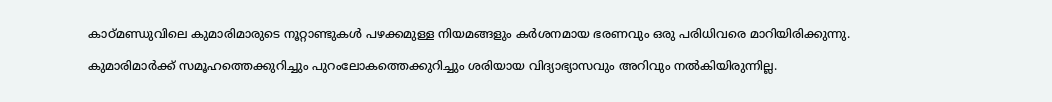കാഠ്മണ്ഡുവിലെ കുമാരിമാരുടെ നൂറ്റാണ്ടുകള്‍ പഴക്കമുള്ള നിയമങ്ങളും കര്‍ശനമായ ഭരണവും ഒരു പരിധിവരെ മാറിയിരിക്കുന്നു.

കുമാരിമാര്‍ക്ക് സമൂഹത്തെക്കുറിച്ചും പുറംലോകത്തെക്കുറിച്ചും ശരിയായ വിദ്യാഭ്യാസവും അറിവും നല്‍കിയിരുന്നില്ല.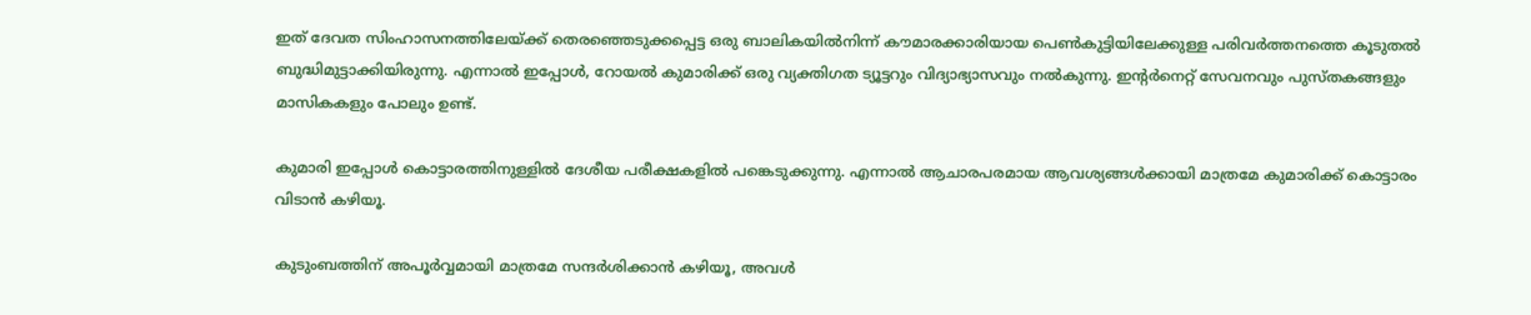ഇത് ദേവത സിംഹാസനത്തിലേയ്ക്ക് തെരഞ്ഞെടുക്കപ്പെട്ട ഒരു ബാലികയില്‍നിന്ന് കൗമാരക്കാരിയായ പെണ്‍കുട്ടിയിലേക്കുള്ള പരിവര്‍ത്തനത്തെ കൂടുതല്‍ ബുദ്ധിമുട്ടാക്കിയിരുന്നു. എന്നാല്‍ ഇപ്പോള്‍, റോയല്‍ കുമാരിക്ക് ഒരു വ്യക്തിഗത ട്യൂട്ടറും വിദ്യാഭ്യാസവും നല്‍കുന്നു. ഇന്റര്‍നെറ്റ് സേവനവും പുസ്തകങ്ങളും മാസികകളും പോലും ഉണ്ട്.

കുമാരി ഇപ്പോള്‍ കൊട്ടാരത്തിനുള്ളില്‍ ദേശീയ പരീക്ഷകളില്‍ പങ്കെടുക്കുന്നു. എന്നാല്‍ ആചാരപരമായ ആവശ്യങ്ങള്‍ക്കായി മാത്രമേ കുമാരിക്ക് കൊട്ടാരം വിടാന്‍ കഴിയൂ.

കുടുംബത്തിന് അപൂര്‍വ്വമായി മാത്രമേ സന്ദര്‍ശിക്കാന്‍ കഴിയൂ, അവള്‍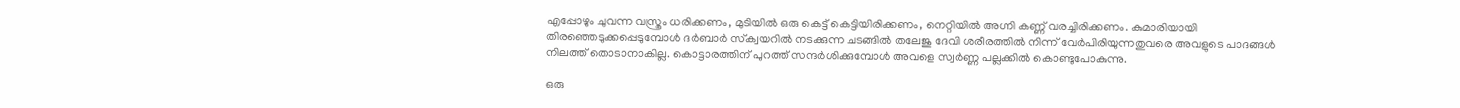എപ്പോഴും ചുവന്ന വസ്ത്രം ധരിക്കണം, മുടിയില്‍ ഒരു കെട്ട് കെട്ടിയിരിക്കണം, നെറ്റിയില്‍ അഗ്നി കണ്ണ് വരച്ചിരിക്കണം. കുമാരിയായി തിരഞ്ഞെടുക്കപ്പെടുമ്പോള്‍ ദര്‍ബാര്‍ സ്‌ക്വയറില്‍ നടക്കുന്ന ചടങ്ങില്‍ തലേജു ദേവി ശരീരത്തില്‍ നിന്ന് വേര്‍പിരിയുന്നതുവരെ അവളുടെ പാദങ്ങള്‍ നിലത്ത് തൊടാനാകില്ല. കൊട്ടാരത്തിന് പുറത്ത് സന്ദര്‍ശിക്കുമ്പോള്‍ അവളെ സ്വര്‍ണ്ണ പല്ലക്കില്‍ കൊണ്ടുപോകുന്നു.

ഒരു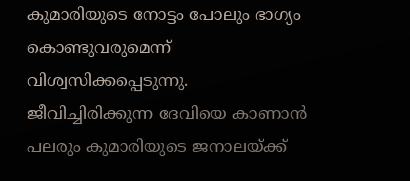കുമാരിയുടെ നോട്ടം പോലും ഭാഗ്യം കൊണ്ടുവരുമെന്ന് വിശ്വസിക്കപ്പെടുന്നു. ജീവിച്ചിരിക്കുന്ന ദേവിയെ കാണാന്‍ പലരും കുമാരിയുടെ ജനാലയ്ക്ക്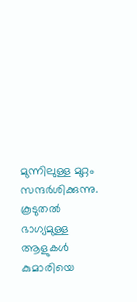മുന്നിലുള്ള മുറ്റം സന്ദര്‍ശിക്കുന്നു. കൂടുതല്‍ ഭാഗ്യമുള്ള ആളുകള്‍ കുമാരിയെ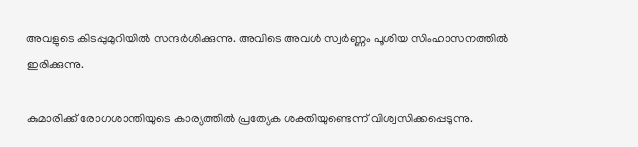അവളുടെ കിടപ്പുമുറിയില്‍ സന്ദര്‍ശിക്കുന്നു. അവിടെ അവള്‍ സ്വര്‍ണ്ണം പൂശിയ സിംഹാസനത്തില്‍ ഇരിക്കുന്നു.

കുമാരിക്ക് രോഗശാന്തിയുടെ കാര്യത്തില്‍ പ്രത്യേക ശക്തിയുണ്ടെന്ന് വിശ്വസിക്കപ്പെടുന്നു.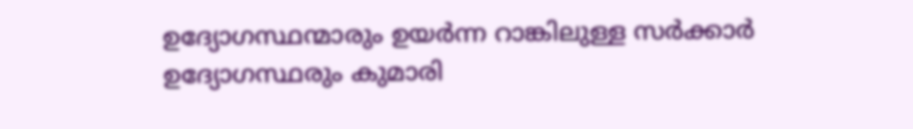ഉദ്യോഗസ്ഥന്മാരും ഉയര്‍ന്ന റാങ്കിലുള്ള സര്‍ക്കാര്‍ ഉദ്യോഗസ്ഥരും കുമാരി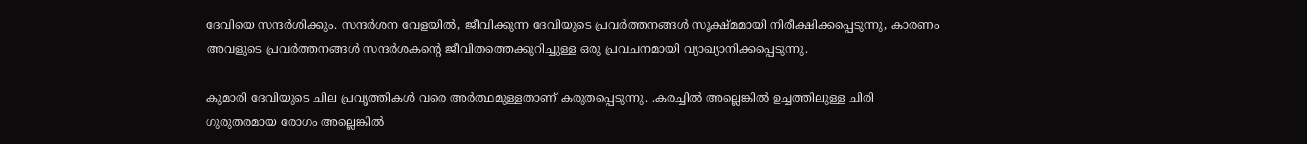ദേവിയെ സന്ദര്‍ശിക്കും. സന്ദര്‍ശന വേളയില്‍, ജീവിക്കുന്ന ദേവിയുടെ പ്രവര്‍ത്തനങ്ങള്‍ സൂക്ഷ്മമായി നിരീക്ഷിക്കപ്പെടുന്നു, കാരണം അവളുടെ പ്രവര്‍ത്തനങ്ങള്‍ സന്ദര്‍ശകന്റെ ജീവിതത്തെക്കുറിച്ചുള്ള ഒരു പ്രവചനമായി വ്യാഖ്യാനിക്കപ്പെടുന്നു.

കുമാരി ദേവിയുടെ ചില പ്രവൃത്തികള്‍ വരെ അര്‍ത്ഥമുള്ളതാണ് കരുതപ്പെടുന്നു. .കരച്ചില്‍ അല്ലെങ്കില്‍ ഉച്ചത്തിലുള്ള ചിരി ഗുരുതരമായ രോഗം അല്ലെങ്കില്‍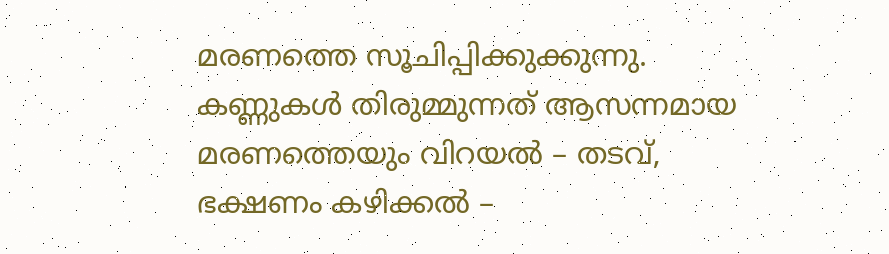മരണത്തെ സൂചിപ്പിക്കുക്കുന്നു. കണ്ണുകള്‍ തിരുമ്മുന്നത് ആസന്നമായ മരണത്തെയും വിറയല്‍ – തടവ്, ഭക്ഷണം കഴിക്കല്‍ –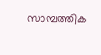സാമ്പത്തിക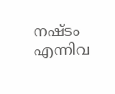നഷ്ടം എന്നിവ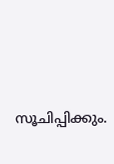സൂചിപ്പിക്കും.